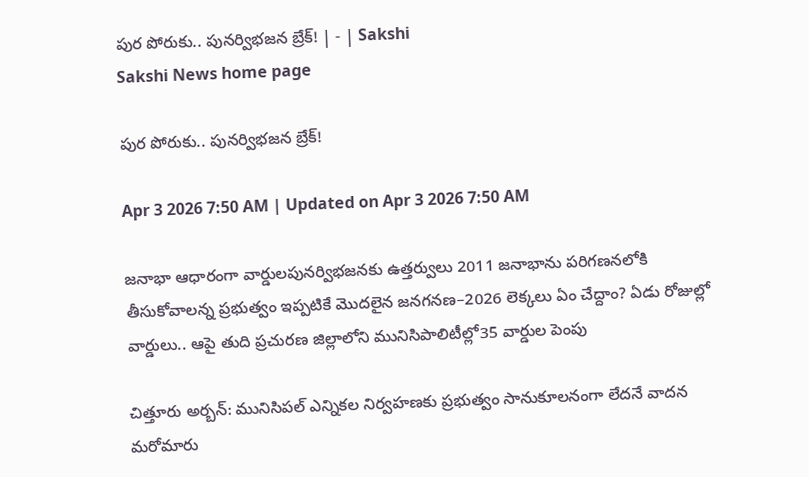పుర పోరుకు.. పునర్విభజన బ్రేక్‌! | - | Sakshi
Sakshi News home page

పుర పోరుకు.. పునర్విభజన బ్రేక్‌!

Apr 3 2026 7:50 AM | Updated on Apr 3 2026 7:50 AM

జనాభా ఆధారంగా వార్డులపునర్విభజనకు ఉత్తర్వులు 2011 జనాభాను పరిగణనలోకి తీసుకోవాలన్న ప్రభుత్వం ఇప్పటికే మొదలైన జనగనణ–2026 లెక్కలు ఏం చేద్దాం? ఏడు రోజుల్లో వార్డులు.. ఆపై తుది ప్రచురణ జిల్లాలోని మునిసిపాలిటీల్లో35 వార్డుల పెంపు

చిత్తూరు అర్బన్‌: మునిసిపల్‌ ఎన్నికల నిర్వహణకు ప్రభుత్వం సానుకూలనంగా లేదనే వాదన మరోమారు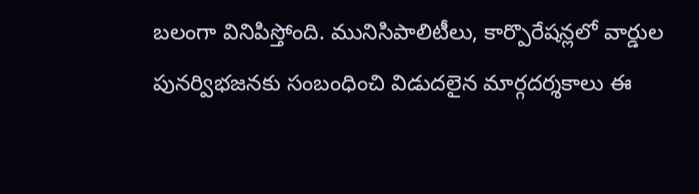బలంగా వినిపిస్తోంది. మునిసిపాలిటీలు, కార్పొరేషన్లలో వార్డుల పునర్విభజనకు సంబంధించి విడుదలైన మార్గదర్శకాలు ఈ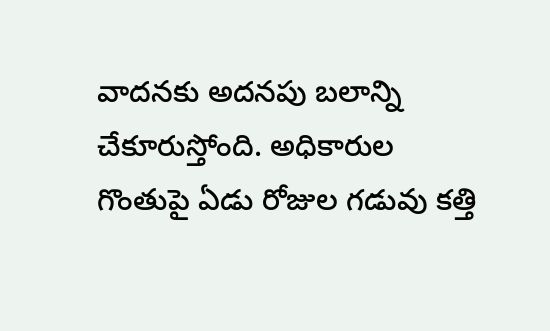వాదనకు అదనపు బలాన్ని చేకూరుస్తోంది. అధికారుల గొంతుపై ఏడు రోజుల గడువు కత్తి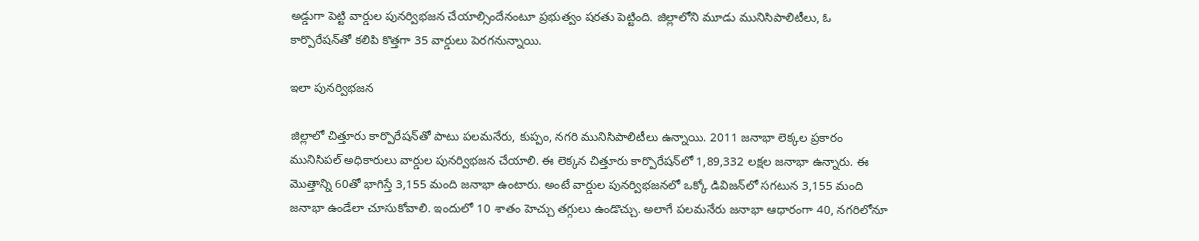అడ్డుగా పెట్టి వార్డుల పునర్విభజన చేయాల్సిందేనంటూ ప్రభుత్వం షరతు పెట్టింది. జిల్లాలోని మూడు మునిసిపాలిటీలు, ఓ కార్పొరేషన్‌తో కలిపి కొత్తగా 35 వార్డులు పెరగనున్నాయి.

ఇలా పునర్విభజన

జిల్లాలో చిత్తూరు కార్పొరేషన్‌తో పాటు పలమనేరు, కుప్పం, నగరి మునిసిపాలిటీలు ఉన్నాయి. 2011 జనాభా లెక్కల ప్రకారం మునిసిపల్‌ అధికారులు వార్డుల పునర్విభజన చేయాలి. ఈ లెక్కన చిత్తూరు కార్పొరేషన్‌లో 1,89,332 లక్షల జనాభా ఉన్నారు. ఈ మొత్తాన్ని 60తో భాగిస్తే 3,155 మంది జనాభా ఉంటారు. అంటే వార్డుల పునర్విభజనలో ఒక్కో డివిజన్‌లో సగటున 3,155 మంది జనాభా ఉండేలా చూసుకోవాలి. ఇందులో 10 శాతం హెచ్చు తగ్గులు ఉండొచ్చు. అలాగే పలమనేరు జనాభా ఆధారంగా 40, నగరిలోనూ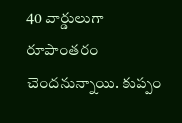40 వార్డులుగా రూపాంతరం చెందనున్నాయి. కుప్పం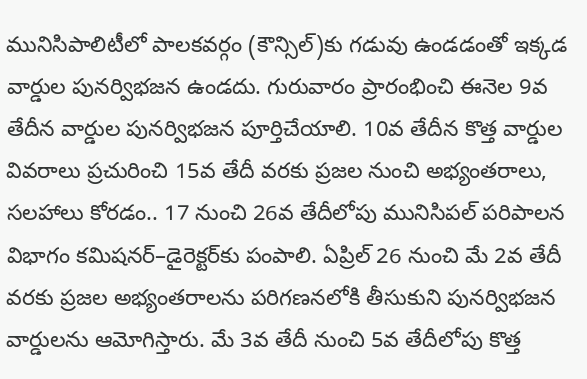మునిసిపాలిటీలో పాలకవర్గం (కౌన్సిల్‌)కు గడువు ఉండడంతో ఇక్కడ వార్డుల పునర్విభజన ఉండదు. గురువారం ప్రారంభించి ఈనెల 9వ తేదీన వార్డుల పునర్విభజన పూర్తిచేయాలి. 10వ తేదీన కొత్త వార్డుల వివరాలు ప్రచురించి 15వ తేదీ వరకు ప్రజల నుంచి అభ్యంతరాలు, సలహాలు కోరడం.. 17 నుంచి 26వ తేదీలోపు మునిసిపల్‌ పరిపాలన విభాగం కమిషనర్‌–డైరెక్టర్‌కు పంపాలి. ఏప్రిల్‌ 26 నుంచి మే 2వ తేదీ వరకు ప్రజల అభ్యంతరాలను పరిగణనలోకి తీసుకుని పునర్విభజన వార్డులను ఆమోగిస్తారు. మే 3వ తేదీ నుంచి 5వ తేదీలోపు కొత్త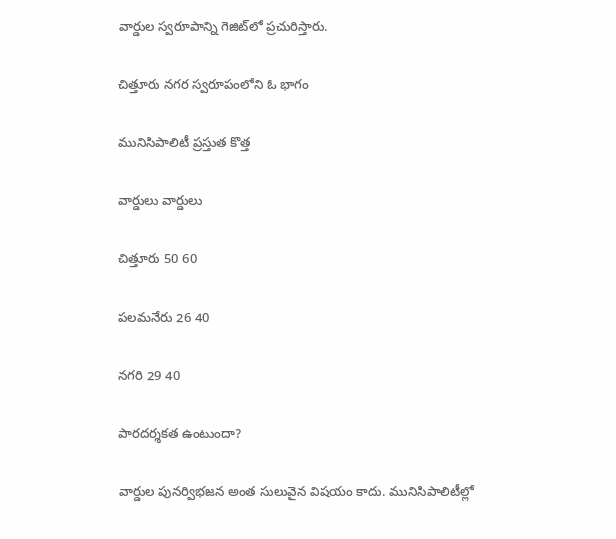వార్డుల స్వరూపాన్ని గెజిట్‌లో ప్రచురిస్తారు.

చిత్తూరు నగర స్వరూపంలోని ఓ భాగం

మునిసిపాలిటీ ప్రస్తుత కొత్త

వార్డులు వార్డులు

చిత్తూరు 50 60

పలమనేరు 26 40

నగరి 29 40

పారదర్శకత ఉంటుందా?

వార్డుల పునర్విభజన అంత సులువైన విషయం కాదు. మునిసిపాలిటీల్లో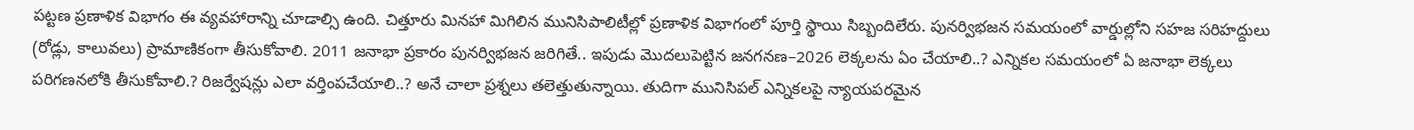పట్టణ ప్రణాళిక విభాగం ఈ వ్యవహారాన్ని చూడాల్సి ఉంది. చిత్తూరు మినహా మిగిలిన మునిసిపాలిటీల్లో ప్రణాళిక విభాగంలో పూర్తి స్థాయి సిబ్బందిలేరు. పునర్విభజన సమయంలో వార్డుల్లోని సహజ సరిహద్దులు (రోడ్లు, కాలువలు) ప్రామాణికంగా తీసుకోవాలి. 2011 జనాభా ప్రకారం పునర్విభజన జరిగితే.. ఇపుడు మొదలుపెట్టిన జనగనణ–2026 లెక్కలను ఏం చేయాలి..? ఎన్నికల సమయంలో ఏ జనాభా లెక్కలు పరిగణనలోకి తీసుకోవాలి.? రిజర్వేషన్లు ఎలా వర్తింపచేయాలి..? అనే చాలా ప్రశ్నలు తలెత్తుతున్నాయి. తుదిగా మునిసిపల్‌ ఎన్నికలపై న్యాయపరమైన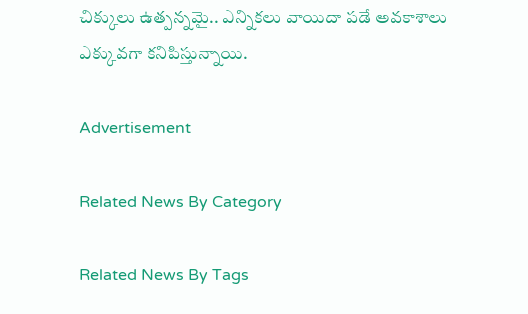చిక్కులు ఉత్పన్నమై.. ఎన్నికలు వాయిదా పడే అవకాశాలు ఎక్కువగా కనిపిస్తున్నాయి.

Advertisement

Related News By Category

Related News By Tags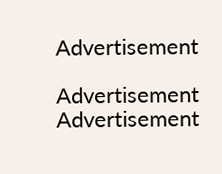Advertisement

Advertisement
Advertisement